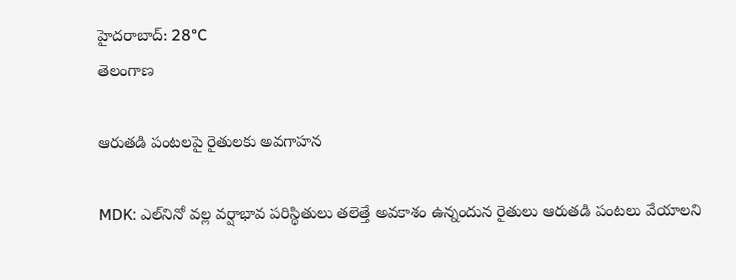హైదరాబాద్: 28°C
తెలంగాణ

ఆరుతడి పంటలపై రైతులకు అవగాహన

MDK: ఎల్‌నినో వల్ల వర్షాభావ పరిస్థితులు తలెత్తే అవకాశం ఉన్నందున రైతులు ఆరుతడి పంటలు వేయాలని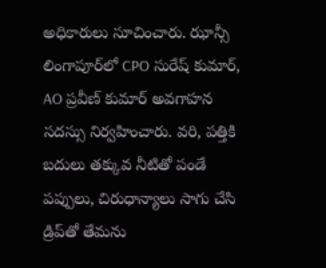అధికారులు సూచించారు. ఝాన్సీ లింగాపూర్‌లో CPO సురేష్ కుమార్, AO ప్రవీణ్ కుమార్ అవగాహన సదస్సు నిర్వహించారు. వరి, పత్తికి బదులు తక్కువ నీటితో పండే పప్పులు, చిరుధాన్యాలు సాగు చేసి డ్రిప్‌తో తేమను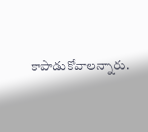కాపాడుకోవాలన్నారు.